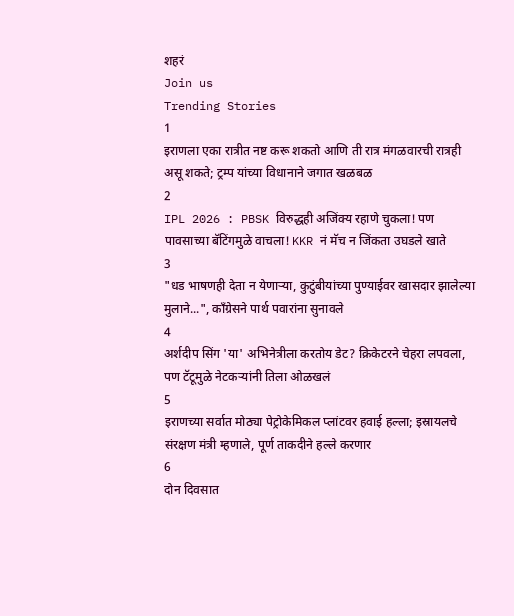शहरं
Join us
Trending Stories
1
इराणला एका रात्रीत नष्ट करू शकतो आणि ती रात्र मंगळवारची रात्रही असू शकते; ट्रम्प यांच्या विधानाने जगात खळबळ
2
IPL 2026 : PBSK विरुद्धही अजिंक्य रहाणे चुकला! पण पावसाच्या बॅटिंगमुळे वाचला! KKR नं मॅच न जिंकता उघडले खाते
3
"धड भाषणही देता न येणाऱ्या, कुटुंबीयांच्या पुण्याईवर खासदार झालेल्या मुलाने...", काँग्रेसने पार्थ पवारांना सुनावले
4
अर्शदीप सिंग 'या' अभिनेत्रीला करतोय डेट? क्रिकेटरने चेहरा लपवला, पण टॅटूमुळे नेटकऱ्यांनी तिला ओळखलं
5
इराणच्या सर्वात मोठ्या पेट्रोकेमिकल प्लांटवर हवाई हल्ला; इस्रायलचे संरक्षण मंत्री म्हणाले, पूर्ण ताकदीने हल्ले करणार
6
दोन दिवसात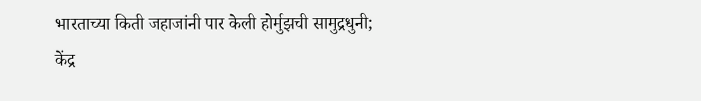भारताच्या किती जहाजांनी पार केली होर्मुझची सामुद्रधुनी; केंद्र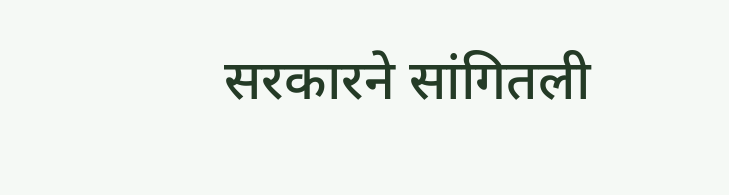सरकारने सांगितली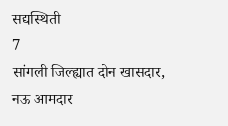सद्यस्थिती
7
सांगली जिल्ह्यात दोन खासदार, नऊ आमदार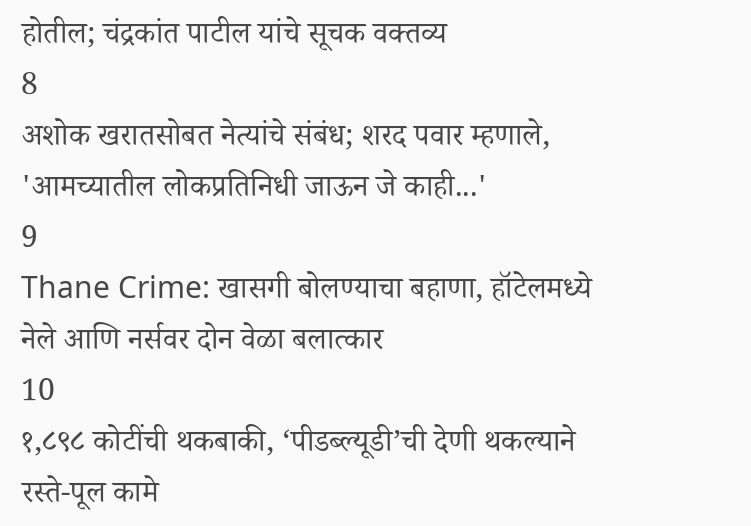होतील; चंद्रकांत पाटील यांचे सूचक वक्तव्य
8
अशोक खरातसोबत नेत्यांचे संबंध; शरद पवार म्हणाले, 'आमच्यातील लोकप्रतिनिधी जाऊन जे काही...'
9
Thane Crime: खासगी बोलण्याचा बहाणा, हॉटेलमध्ये नेले आणि नर्सवर दोन वेळा बलात्कार
10
१,८९८ कोटींची थकबाकी, ‘पीडब्ल्यूडी’ची देणी थकल्याने रस्ते-पूल कामे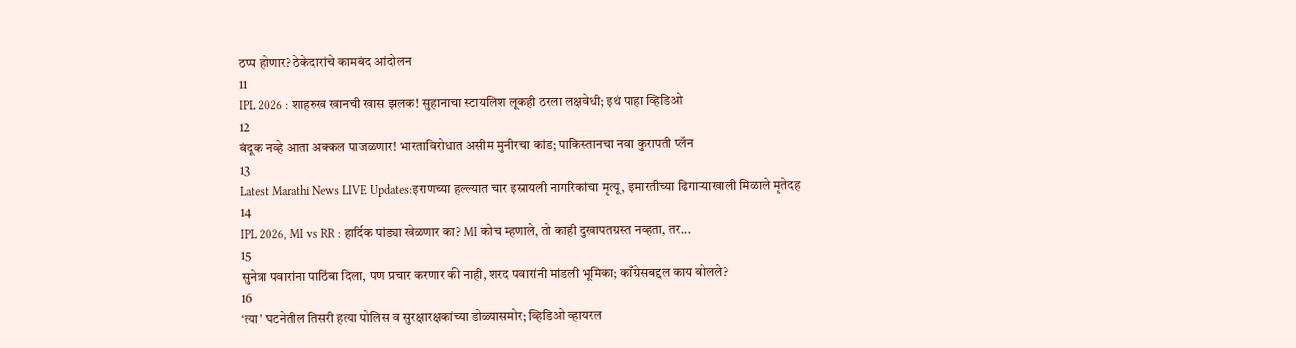ठप्प होणार? ठेकेदारांचे कामबंद आंदोलन
11
IPL 2026 : शाहरुख खानची खास झलक! सुहानाचा स्टायलिश लूकही ठरला लक्षवेधी; इथं पाहा व्हिडिओ
12
बंदूक नव्हे आता अक्कल पाजळणार! भारताविरोधात असीम मुनीरचा कांड; पाकिस्तानचा नवा कुरापती प्लॅन
13
Latest Marathi News LIVE Updates:इराणच्या हल्ल्यात चार इस्रायली नागरिकांचा मृत्यू, इमारतीच्या ढिगाऱ्याखाली मिळाले मृतेदह
14
IPL 2026, MI vs RR : हार्दिक पांड्या खेळणार का? MI कोच म्हणाले, तो काही दुखापतग्रस्त नव्हता, तर...
15
सुनेत्रा पवारांना पाठिंबा दिला, पण प्रचार करणार की नाही, शरद पवारांनी मांडली भूमिका; काँग्रेसबद्दल काय बोलले?
16
‘त्या’ घटनेतील तिसरी हत्या पोलिस व सुरक्षारक्षकांच्या डोळ्यासमोर; व्हिडिओ व्हायरल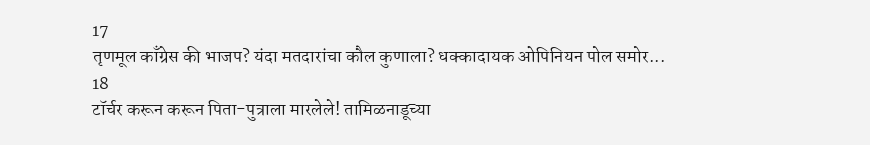17
तृणमूल काँग्रेस की भाजप? यंदा मतदारांचा कौल कुणाला? धक्कादायक ओपिनियन पोल समोर...
18
टॉर्चर करून करून पिता-पुत्राला मारलेले! तामिळनाडूच्या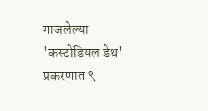गाजलेल्या 'कस्टोडियल डेथ' प्रकरणात ९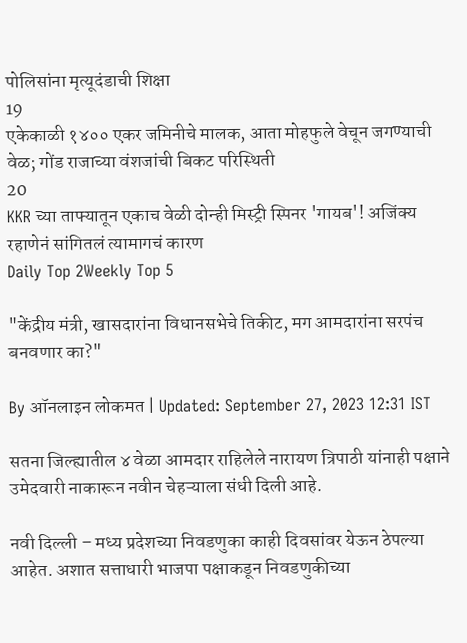पोलिसांना मृत्यूदंडाची शिक्षा
19
एकेकाळी १४०० एकर जमिनीचे मालक, आता मोहफुले वेचून जगण्याची वेळ; गोंड राजाच्या वंशजांची बिकट परिस्थिती
20
KKR च्या ताफ्यातून एकाच वेळी दोन्ही मिस्ट्री स्पिनर 'गायब'! अजिंक्य रहाणेनं सांगितलं त्यामागचं कारण
Daily Top 2Weekly Top 5

"केंद्रीय मंत्री, खासदारांना विधानसभेचे तिकीट, मग आमदारांना सरपंच बनवणार का?"

By ऑनलाइन लोकमत | Updated: September 27, 2023 12:31 IST

सतना जिल्ह्यातील ४ वेळा आमदार राहिलेले नारायण त्रिपाठी यांनाही पक्षाने उमेदवारी नाकारून नवीन चेहऱ्याला संधी दिली आहे.

नवी दिल्ली – मध्य प्रदेशच्या निवडणुका काही दिवसांवर येऊन ठेपल्या आहेत. अशात सत्ताधारी भाजपा पक्षाकडून निवडणुकीच्या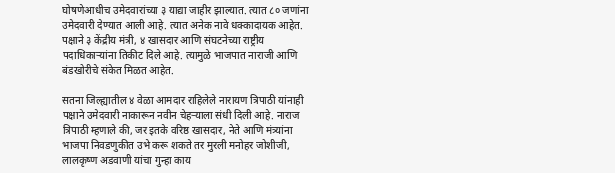घोषणेआधीच उमेदवारांच्या ३ याद्या जाहीर झाल्यात. त्यात ८० जणांना उमेदवारी देण्यात आली आहे. त्यात अनेक नावे धक्कादायक आहेत. पक्षाने ३ केंद्रीय मंत्री, ४ खासदार आणि संघटनेच्या राष्ट्रीय पदाधिकाऱ्यांना तिकीट दिले आहे. त्यामुळे भाजपात नाराजी आणि बंडखोरीचे संकेत मिळत आहेत.

सतना जिल्ह्यातील ४ वेळा आमदार राहिलेले नारायण त्रिपाठी यांनाही पक्षाने उमेदवारी नाकारून नवीन चेहऱ्याला संधी दिली आहे. नाराज त्रिपाठी म्हणाले की, जर इतके वरिष्ठ खासदार, नेते आणि मंत्र्यांना भाजपा निवडणुकीत उभे करू शकते तर मुरली मनोहर जोशीजी, लालकृष्ण अडवाणी यांचा गुन्हा काय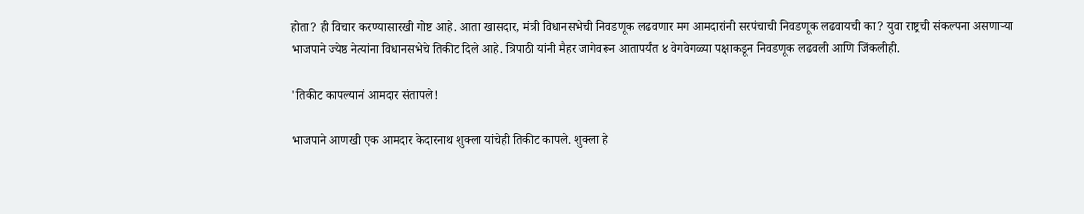होता? ही विचार करण्यासारखी गोष्ट आहे. आता खासदार, मंत्री विधानसभेची निवडणूक लढवणार मग आमदारांनी सरपंचाची निवडणूक लढवायची का? युवा राष्ट्रची संकल्पना असणाऱ्या भाजपाने ज्येष्ठ नेत्यांना विधानसभेचे तिकीट दिले आहे. त्रिपाठी यांनी मैहर जागेवरून आतापर्यंत ४ वेगवेगळ्या पक्षाकडून निवडणूक लढवली आणि जिंकलीही.

'तिकीट कापल्यानं आमदार संतापले!

भाजपाने आणखी एक आमदार केदारनाथ शुक्ला यांचेही तिकीट कापले. शुक्ला हे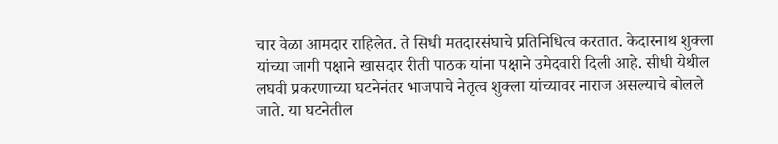चार वेळा आमदार राहिलेत. ते सिधी मतदारसंघाचे प्रतिनिधित्व करतात. केदारनाथ शुक्ला यांच्या जागी पक्षाने खासदार रीती पाठक यांना पक्षाने उमेदवारी दिली आहे. सीधी येथील लघवी प्रकरणाच्या घटनेनंतर भाजपाचे नेतृत्व शुक्ला यांच्यावर नाराज असल्याचे बोलले जाते. या घटनेतील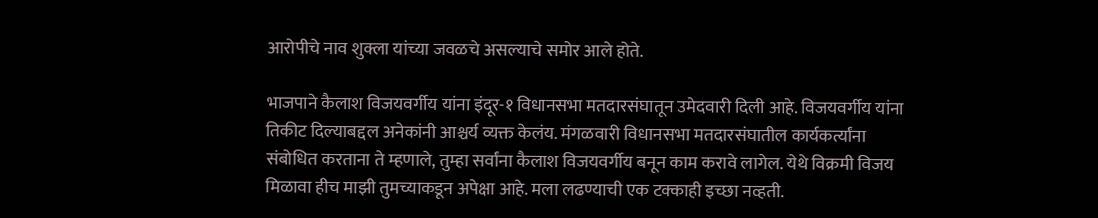आरोपीचे नाव शुक्ला यांच्या जवळचे असल्याचे समोर आले होते.

भाजपाने कैलाश विजयवर्गीय यांना इंदूर-१ विधानसभा मतदारसंघातून उमेदवारी दिली आहे. विजयवर्गीय यांना तिकीट दिल्याबद्दल अनेकांनी आश्चर्य व्यक्त केलंय. मंगळवारी विधानसभा मतदारसंघातील कार्यकर्त्यांना संबोधित करताना ते म्हणाले, तुम्हा सर्वांना कैलाश विजयवर्गीय बनून काम करावे लागेल. येथे विक्रमी विजय मिळावा हीच माझी तुमच्याकडून अपेक्षा आहे. मला लढण्याची एक टक्काही इच्छा नव्हती.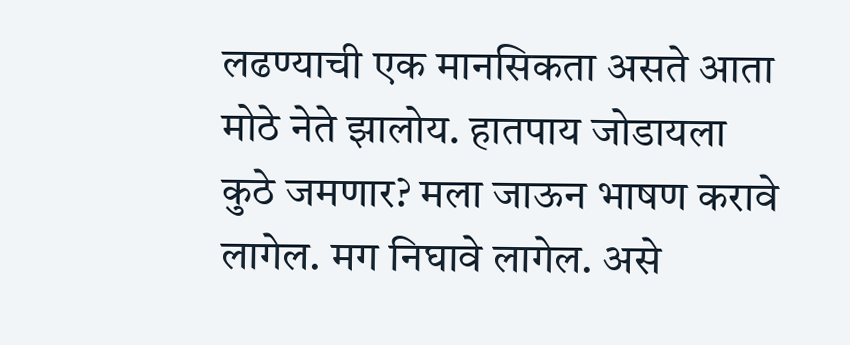लढण्याची एक मानसिकता असते आता मोठे नेते झालोय. हातपाय जोडायला कुठे जमणार? मला जाऊन भाषण करावे लागेल. मग निघावे लागेल. असे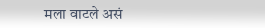मला वाटले असं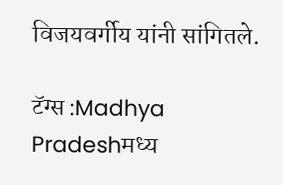विजयवर्गीय यांनी सांगितले.

टॅग्स :Madhya Pradeshमध्य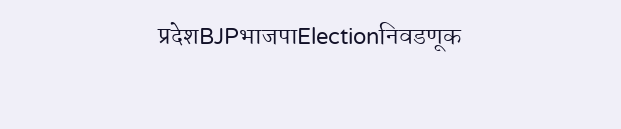प्रदेशBJPभाजपाElectionनिवडणूक